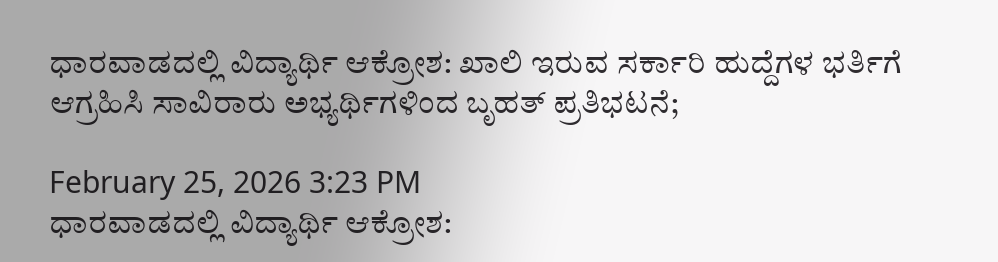ಧಾರವಾಡದಲ್ಲಿ ವಿದ್ಯಾರ್ಥಿ ಆಕ್ರೋಶ: ಖಾಲಿ ಇರುವ ಸರ್ಕಾರಿ ಹುದ್ದೆಗಳ ಭರ್ತಿಗೆ ಆಗ್ರಹಿಸಿ ಸಾವಿರಾರು ಅಭ್ಯರ್ಥಿಗಳಿಂದ ಬೃಹತ್ ಪ್ರತಿಭಟನೆ;

February 25, 2026 3:23 PM
ಧಾರವಾಡದಲ್ಲಿ ವಿದ್ಯಾರ್ಥಿ ಆಕ್ರೋಶ: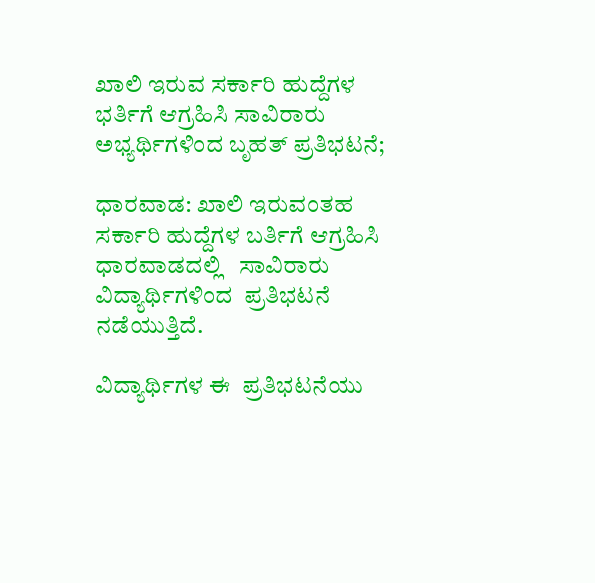ಖಾಲಿ ಇರುವ ಸರ್ಕಾರಿ ಹುದ್ದೆಗಳ ಭರ್ತಿಗೆ ಆಗ್ರಹಿಸಿ ಸಾವಿರಾರು ಅಭ್ಯರ್ಥಿಗಳಿಂದ ಬೃಹತ್ ಪ್ರತಿಭಟನೆ;

ಧಾರವಾಡ: ಖಾಲಿ ಇರುವಂತಹ ಸರ್ಕಾರಿ ಹುದ್ದೆಗಳ ಬರ್ತಿಗೆ ಆಗ್ರಹಿಸಿ ಧಾರವಾಡದಲ್ಲಿ   ಸಾವಿರಾರು ವಿದ್ಯಾರ್ಥಿಗಳಿಂದ  ಪ್ರತಿಭಟನೆ ನಡೆಯುತ್ತಿದೆ.

ವಿದ್ಯಾರ್ಥಿಗಳ ಈ  ಪ್ರತಿಭಟನೆಯು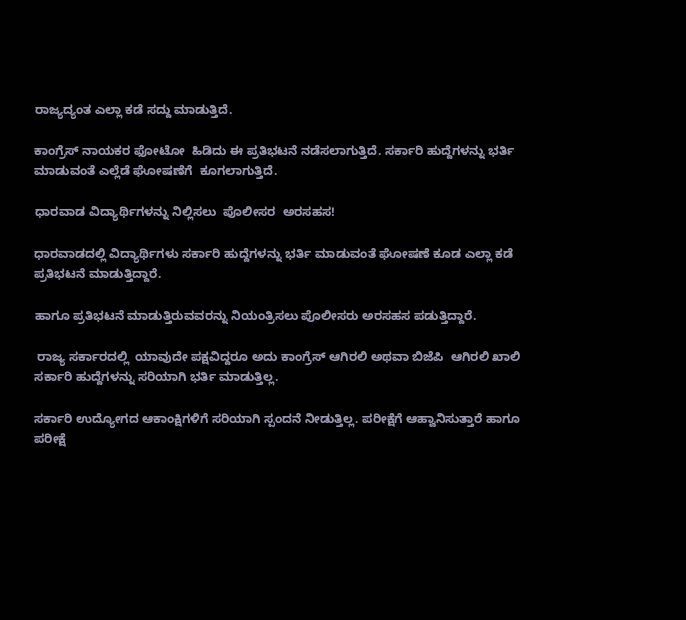ರಾಜ್ಯದ್ಯಂತ ಎಲ್ಲಾ ಕಡೆ ಸದ್ದು ಮಾಡುತ್ತಿದೆ.

ಕಾಂಗ್ರೆಸ್ ನಾಯಕರ ಫೋಟೋ  ಹಿಡಿದು ಈ ಪ್ರತಿಭಟನೆ ನಡೆಸಲಾಗುತ್ತಿದೆ. ಸರ್ಕಾರಿ ಹುದ್ದೆಗಳನ್ನು ಭರ್ತಿ  ಮಾಡುವಂತೆ ಎಲ್ಲೆಡೆ ಘೋಷಣೆಗೆ  ಕೂಗಲಾಗುತ್ತಿದೆ.

ಧಾರವಾಡ ವಿದ್ಯಾರ್ಥಿಗಳನ್ನು ನಿಲ್ಲಿಸಲು  ಪೊಲೀಸರ  ಅರಸಹಸ!

ಧಾರವಾಡದಲ್ಲಿ ವಿದ್ಯಾರ್ಥಿಗಳು ಸರ್ಕಾರಿ ಹುದ್ದೆಗಳನ್ನು ಭರ್ತಿ ಮಾಡುವಂತೆ ಘೋಷಣೆ ಕೂಡ ಎಲ್ಲಾ ಕಡೆ ಪ್ರತಿಭಟನೆ ಮಾಡುತ್ತಿದ್ದಾರೆ.

ಹಾಗೂ ಪ್ರತಿಭಟನೆ ಮಾಡುತ್ತಿರುವವರನ್ನು ನಿಯಂತ್ರಿಸಲು ಪೊಲೀಸರು ಅರಸಹಸ ಪಡುತ್ತಿದ್ದಾರೆ.

 ರಾಜ್ಯ ಸರ್ಕಾರದಲ್ಲಿ  ಯಾವುದೇ ಪಕ್ಷವಿದ್ದರೂ ಅದು ಕಾಂಗ್ರೆಸ್ ಆಗಿರಲಿ ಅಥವಾ ಬಿಜೆಪಿ  ಆಗಿರಲಿ ಖಾಲಿ   ಸರ್ಕಾರಿ ಹುದ್ದೆಗಳನ್ನು ಸರಿಯಾಗಿ ಭರ್ತಿ ಮಾಡುತ್ತಿಲ್ಲ.

ಸರ್ಕಾರಿ ಉದ್ಯೋಗದ ಆಕಾಂಕ್ಷಿಗಳಿಗೆ ಸರಿಯಾಗಿ ಸ್ಪಂದನೆ ನೀಡುತ್ತಿಲ್ಲ. ಪರೀಕ್ಷೆಗೆ ಆಹ್ವಾನಿಸುತ್ತಾರೆ ಹಾಗೂ ಪರೀಕ್ಷೆ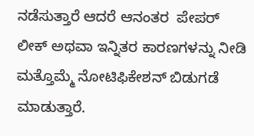ನಡೆಸುತ್ತಾರೆ ಆದರೆ ಆನಂತರ  ಪೇಪರ್   ಲೀಕ್ ಅಥವಾ ಇನ್ನಿತರ ಕಾರಣಗಳನ್ನು ನೀಡಿ  ಮತ್ತೊಮ್ಮೆ ನೋಟಿಫಿಕೇಶನ್ ಬಿಡುಗಡೆ ಮಾಡುತ್ತಾರೆ.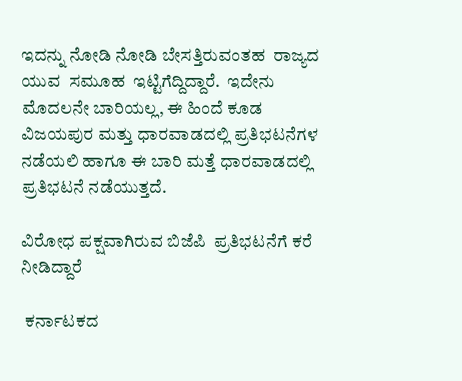ಇದನ್ನು ನೋಡಿ ನೋಡಿ ಬೇಸತ್ತಿರುವಂತಹ  ರಾಜ್ಯದ ಯುವ  ಸಮೂಹ  ಇಟ್ಟಿಗೆದ್ದಿದ್ದಾರೆ.  ಇದೇನು ಮೊದಲನೇ ಬಾರಿಯಲ್ಲ, ಈ ಹಿಂದೆ ಕೂಡ ವಿಜಯಪುರ ಮತ್ತು ಧಾರವಾಡದಲ್ಲಿ ಪ್ರತಿಭಟನೆಗಳ ನಡೆಯಲಿ ಹಾಗೂ ಈ ಬಾರಿ ಮತ್ತೆ ಧಾರವಾಡದಲ್ಲಿ ಪ್ರತಿಭಟನೆ ನಡೆಯುತ್ತದೆ.

ವಿರೋಧ ಪಕ್ಷವಾಗಿರುವ ಬಿಜೆಪಿ  ಪ್ರತಿಭಟನೆಗೆ ಕರೆ ನೀಡಿದ್ದಾರೆ

 ಕರ್ನಾಟಕದ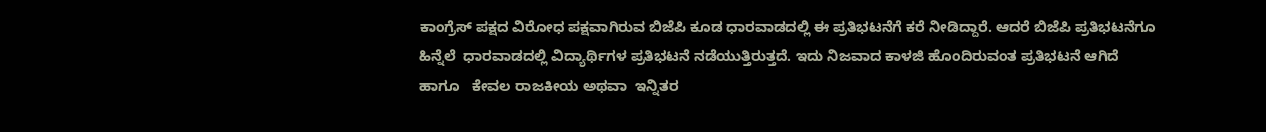ಕಾಂಗ್ರೆಸ್ ಪಕ್ಷದ ವಿರೋಧ ಪಕ್ಷವಾಗಿರುವ ಬಿಜೆಪಿ ಕೂಡ ಧಾರವಾಡದಲ್ಲಿ ಈ ಪ್ರತಿಭಟನೆಗೆ ಕರೆ ನೀಡಿದ್ದಾರೆ. ಆದರೆ ಬಿಜೆಪಿ ಪ್ರತಿಭಟನೆಗೂ ಹಿನ್ನೆಲೆ  ಧಾರವಾಡದಲ್ಲಿ ವಿದ್ಯಾರ್ಥಿಗಳ ಪ್ರತಿಭಟನೆ ನಡೆಯುತ್ತಿರುತ್ತದೆ. ಇದು ನಿಜವಾದ ಕಾಳಜಿ ಹೊಂದಿರುವಂತ ಪ್ರತಿಭಟನೆ ಆಗಿದೆ ಹಾಗೂ   ಕೇವಲ ರಾಜಕೀಯ ಅಥವಾ  ಇನ್ನಿತರ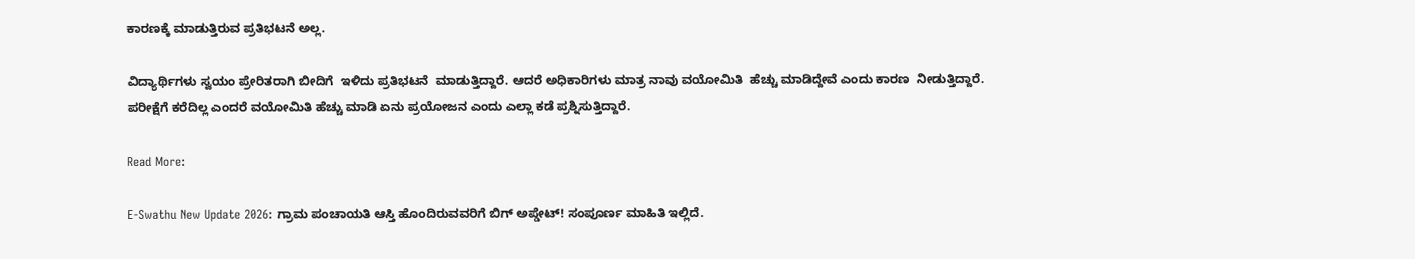ಕಾರಣಕ್ಕೆ ಮಾಡುತ್ತಿರುವ ಪ್ರತಿಭಟನೆ ಅಲ್ಲ.

ವಿದ್ಯಾರ್ಥಿಗಳು ಸ್ವಯಂ ಪ್ರೇರಿತರಾಗಿ ಬೀದಿಗೆ  ಇಳಿದು ಪ್ರತಿಭಟನೆ  ಮಾಡುತ್ತಿದ್ದಾರೆ. ಆದರೆ ಅಧಿಕಾರಿಗಳು ಮಾತ್ರ ನಾವು ವಯೋಮಿತಿ  ಹೆಚ್ಚು ಮಾಡಿದ್ದೇವೆ ಎಂದು ಕಾರಣ  ನೀಡುತ್ತಿದ್ದಾರೆ. ಪರೀಕ್ಷೆಗೆ ಕರೆದಿಲ್ಲ ಎಂದರೆ ವಯೋಮಿತಿ ಹೆಚ್ಚು ಮಾಡಿ ಏನು ಪ್ರಯೋಜನ ಎಂದು ಎಲ್ಲಾ ಕಡೆ ಪ್ರಶ್ನಿಸುತ್ತಿದ್ದಾರೆ.

Read More:

E-Swathu New Update 2026: ಗ್ರಾಮ ಪಂಚಾಯತಿ ಆಸ್ತಿ ಹೊಂದಿರುವವರಿಗೆ ಬಿಗ್ ಅಪ್ಡೇಟ್! ಸಂಪೂರ್ಣ ಮಾಹಿತಿ ಇಲ್ಲಿದೆ.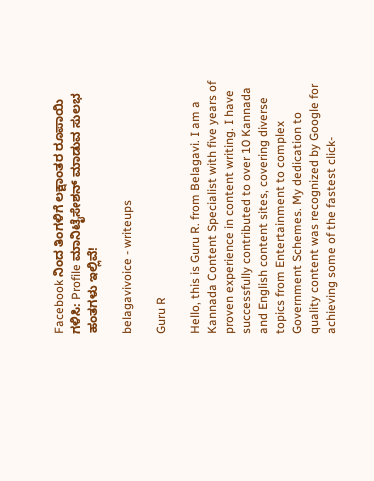Facebook ನಿಂದ ತಿಂಗಳಿಗೆ ಲಕ್ಷಾಂತರ ರೂಪಾಯಿ ಗಳಿಸಿ: Profile ಮಾನಿಟೈಸೇಶನ್ ಮಾಡುವ ಸುಲಭ ಹಂತಗಳು ಇಲ್ಲಿವೆ!

belagavivoice - writeups

Guru R

Hello, this is Guru R. from Belagavi. I am a Kannada Content Specialist with five years of proven experience in content writing. I have successfully contributed to over 10 Kannada and English content sites, covering diverse topics from Entertainment to complex Government Schemes. My dedication to quality content was recognized by Google for achieving some of the fastest click-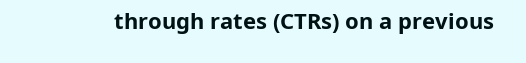through rates (CTRs) on a previous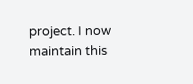project. I now maintain this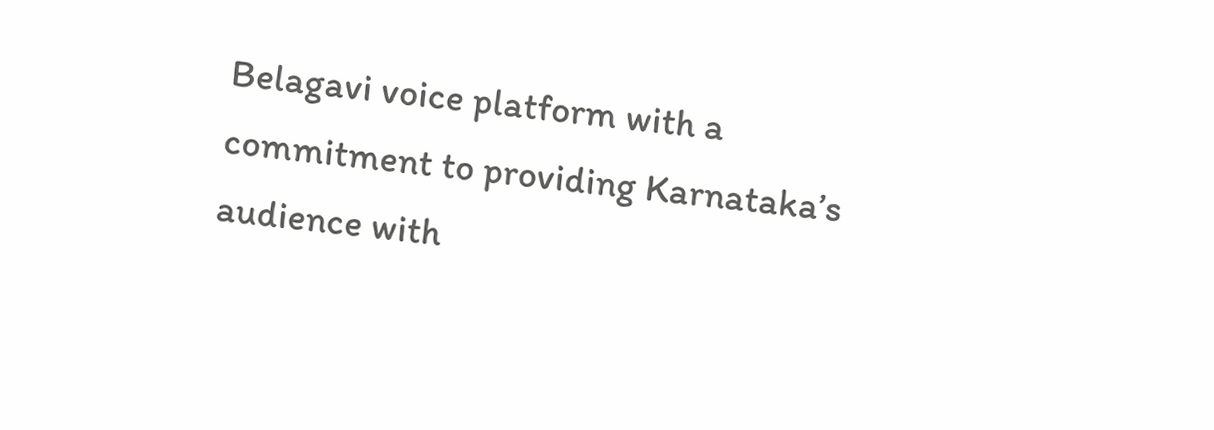Belagavi voice platform with a commitment to providing Karnataka’s audience with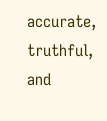accurate, truthful, and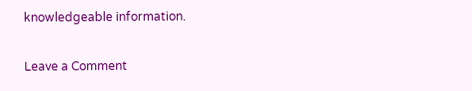knowledgeable information.

Leave a Comment